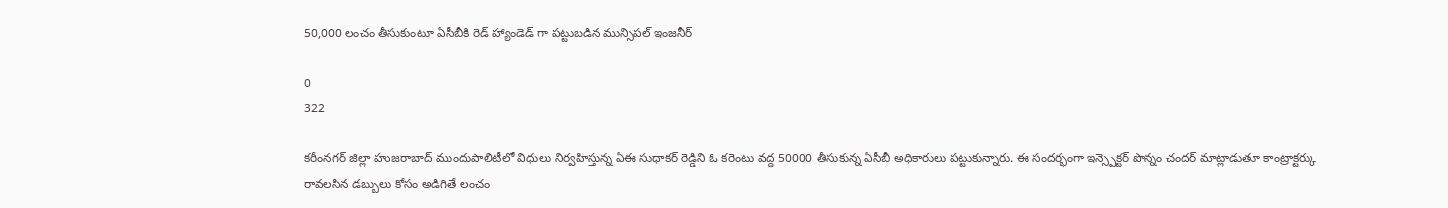50,000 లంచం తీసుకుంటూ ఏసీబీకి రెడ్ హ్యాండెడ్ గా పట్టుబడిన మున్సిపల్ ఇంజనీర్

0
322

కరీంనగర్ జిల్లా హుజరాబాద్ ముందుపాలిటీలో విధులు నిర్వహిస్తున్న ఏఈ సుధాకర్ రెడ్డిని ఓ కరెంటు వద్ద 50000 తీసుకున్న ఏసీబీ అధికారులు పట్టుకున్నారు. ఈ సందర్భంగా ఇన్స్పెక్టర్ పొన్నం చందర్ మాట్లాడుతూ కాంట్రాక్టర్కు రావలసిన డబ్బులు కోసం అడిగితే లంచం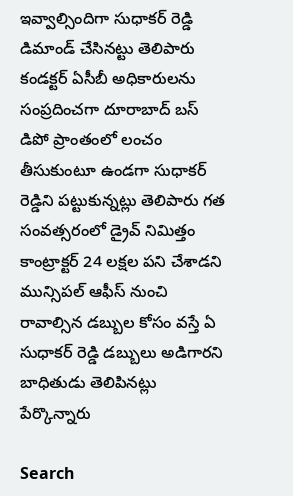ఇవ్వాల్సిందిగా సుధాకర్ రెడ్డి డిమాండ్ చేసినట్టు తెలిపారు కండక్టర్ ఏసీబీ అధికారులను సంప్రదించగా దూరాబాద్ బస్ డిపో ప్రాంతంలో లంచం తీసుకుంటూ ఉండగా సుధాకర్ రెడ్డిని పట్టుకున్నట్లు తెలిపారు గత సంవత్సరంలో డ్రైవ్ నిమిత్తం కాంట్రాక్టర్ 24 లక్షల పని చేశాడని మున్సిపల్ ఆఫీస్ నుంచి రావాల్సిన డబ్బుల కోసం వస్తే ఏ సుధాకర్ రెడ్డి డబ్బులు అడిగారని బాధితుడు తెలిపినట్లు పేర్కొన్నారు

Search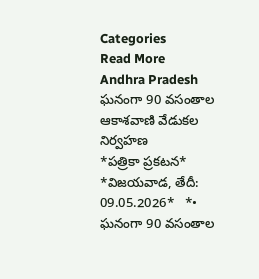Categories
Read More
Andhra Pradesh
ఘనంగా 90 వసంతాల ఆకాశవాణి వేడుకల నిర్వహణ
*పత్రికా ప్రకటన*  *విజయవాడ, తేదీ: 09.05.2026*   *• ఘనంగా 90 వసంతాల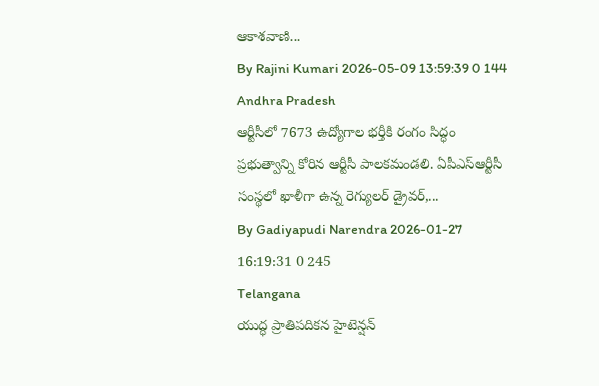ఆకాశవాణి...
By Rajini Kumari 2026-05-09 13:59:39 0 144
Andhra Pradesh
ఆర్టీసీలో 7673 ఉద్యోగాల భర్తీకి రంగం సిద్ధం
ప్రభుత్వాన్ని కోరిన ఆర్టీసీ పాలకమండలి. ఏపీఎస్ఆర్టీసీ సంస్థలో ఖాళీగా ఉన్న రెగ్యులర్ డ్రైవర్,...
By Gadiyapudi Narendra 2026-01-27 16:19:31 0 245
Telangana
యుద్ధ ప్రాతిపదికన హైటెన్షన్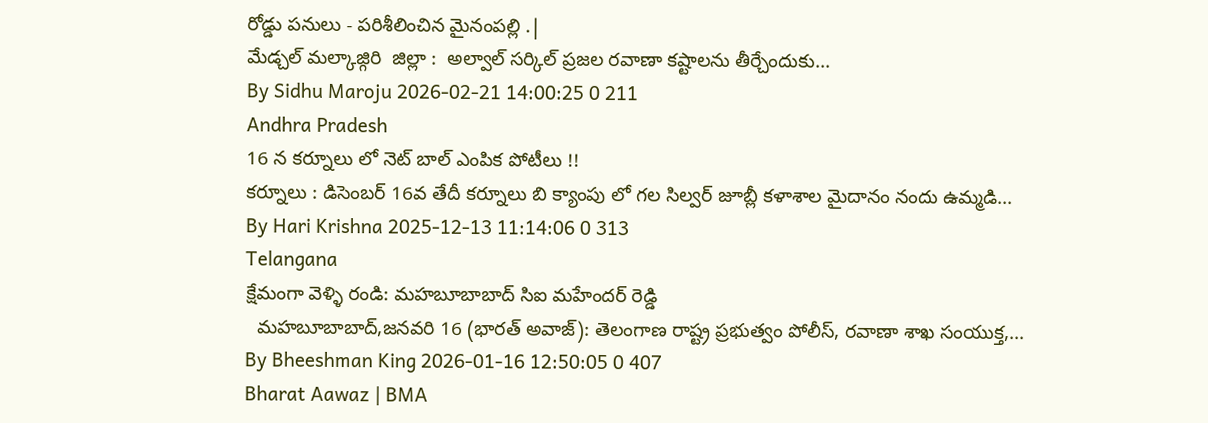రోడ్డు పనులు - పరిశీలించిన మైనంపల్లి .|
మేడ్చల్ మల్కాజ్గిరి  జిల్లా :  అల్వాల్ సర్కిల్ ప్రజల రవాణా కష్టాలను తీర్చేందుకు...
By Sidhu Maroju 2026-02-21 14:00:25 0 211
Andhra Pradesh
16 న కర్నూలు లో నెట్ బాల్ ఎంపిక పోటీలు !!
కర్నూలు : డిసెంబర్ 16వ తేదీ కర్నూలు బి క్యాంపు లో గల సిల్వర్ జూబ్లీ కళాశాల మైదానం నందు ఉమ్మడి...
By Hari Krishna 2025-12-13 11:14:06 0 313
Telangana
క్షేమంగా వెళ్ళి రండి: మహబూబాబాద్ సి‌ఐ మహేందర్ రెడ్డి
  మహబూబాబాద్,జనవరి 16 (భారత్ అవాజ్): తెలంగాణ రాష్ట్ర ప్రభుత్వం పోలీస్, రవాణా శాఖ సంయుక్త,...
By Bheeshman King 2026-01-16 12:50:05 0 407
Bharat Aawaz | BMA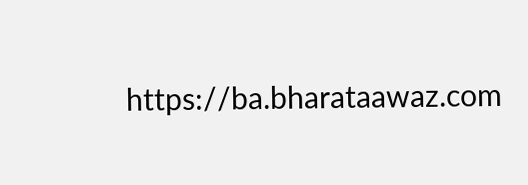https://ba.bharataawaz.com